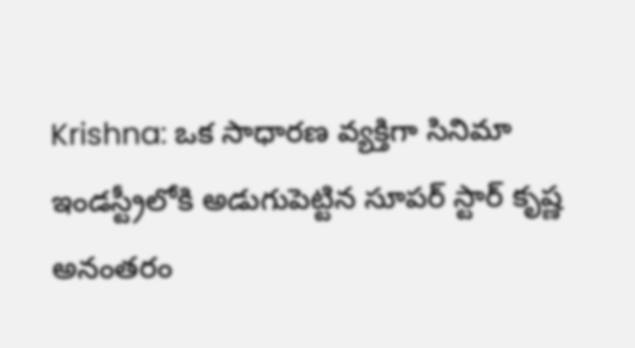Krishna: ఒక సాధారణ వ్యక్తిగా సినిమా ఇండస్ట్రీలోకి అడుగుపెట్టిన సూపర్ స్టార్ కృష్ణ అనంతరం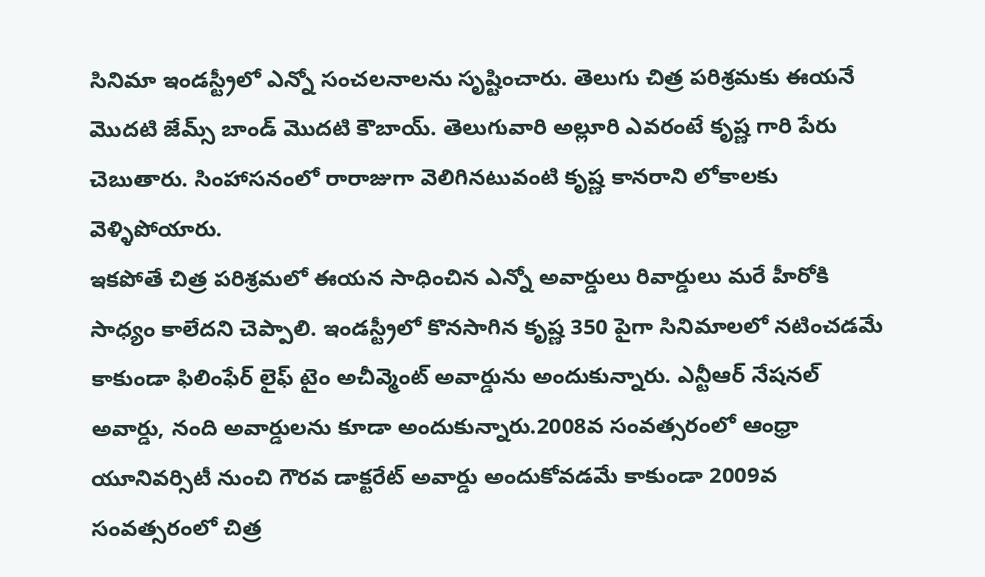సినిమా ఇండస్ట్రీలో ఎన్నో సంచలనాలను సృష్టించారు. తెలుగు చిత్ర పరిశ్రమకు ఈయనే మొదటి జేమ్స్ బాండ్ మొదటి కౌబాయ్. తెలుగువారి అల్లూరి ఎవరంటే కృష్ణ గారి పేరు చెబుతారు. సింహాసనంలో రారాజుగా వెలిగినటువంటి కృష్ణ కానరాని లోకాలకు వెళ్ళిపోయారు.
ఇకపోతే చిత్ర పరిశ్రమలో ఈయన సాధించిన ఎన్నో అవార్డులు రివార్డులు మరే హీరోకి సాధ్యం కాలేదని చెప్పాలి. ఇండస్ట్రీలో కొనసాగిన కృష్ణ 350 పైగా సినిమాలలో నటించడమే కాకుండా ఫిలింఫేర్ లైఫ్ టైం అచీవ్మెంట్ అవార్డును అందుకున్నారు. ఎన్టీఆర్ నేషనల్ అవార్డు, నంది అవార్డులను కూడా అందుకున్నారు.2008వ సంవత్సరంలో ఆంధ్రా యూనివర్సిటీ నుంచి గౌరవ డాక్టరేట్ అవార్డు అందుకోవడమే కాకుండా 2009వ సంవత్సరంలో చిత్ర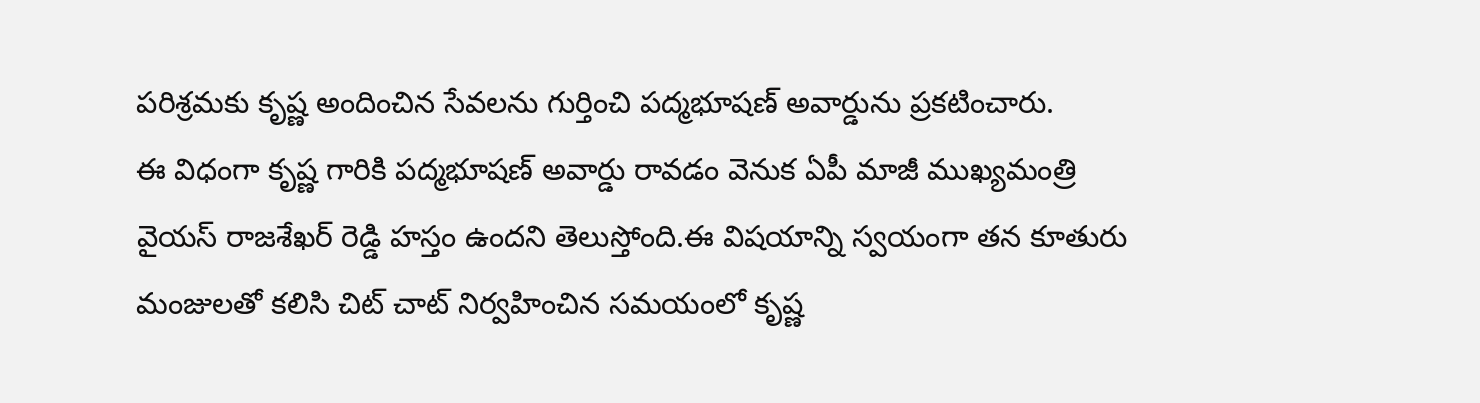పరిశ్రమకు కృష్ణ అందించిన సేవలను గుర్తించి పద్మభూషణ్ అవార్డును ప్రకటించారు.
ఈ విధంగా కృష్ణ గారికి పద్మభూషణ్ అవార్డు రావడం వెనుక ఏపీ మాజీ ముఖ్యమంత్రి వైయస్ రాజశేఖర్ రెడ్డి హస్తం ఉందని తెలుస్తోంది.ఈ విషయాన్ని స్వయంగా తన కూతురు మంజులతో కలిసి చిట్ చాట్ నిర్వహించిన సమయంలో కృష్ణ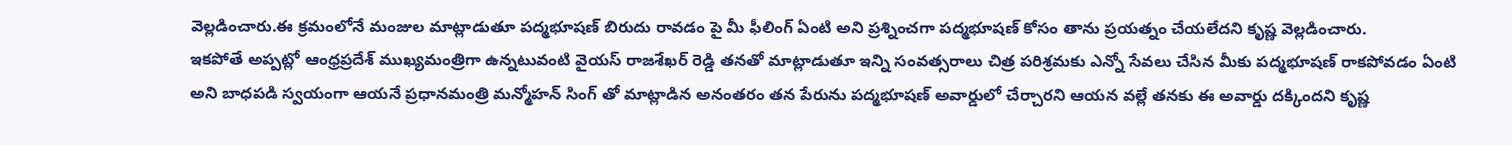వెల్లడించారు.ఈ క్రమంలోనే మంజుల మాట్లాడుతూ పద్మభూషణ్ బిరుదు రావడం పై మీ ఫీలింగ్ ఏంటి అని ప్రశ్నించగా పద్మభూషణ్ కోసం తాను ప్రయత్నం చేయలేదని కృష్ణ వెల్లడించారు.
ఇకపోతే అప్పట్లో ఆంధ్రప్రదేశ్ ముఖ్యమంత్రిగా ఉన్నటువంటి వైయస్ రాజశేఖర్ రెడ్డి తనతో మాట్లాడుతూ ఇన్ని సంవత్సరాలు చిత్ర పరిశ్రమకు ఎన్నో సేవలు చేసిన మీకు పద్మభూషణ్ రాకపోవడం ఏంటి అని బాధపడి స్వయంగా ఆయనే ప్రధానమంత్రి మన్మోహన్ సింగ్ తో మాట్లాడిన అనంతరం తన పేరును పద్మభూషణ్ అవార్డులో చేర్చారని ఆయన వల్లే తనకు ఈ అవార్డు దక్కిందని కృష్ణ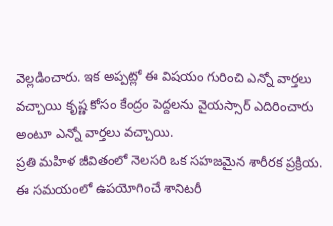వెల్లడించారు. ఇక అప్పట్లో ఈ విషయం గురించి ఎన్నో వార్తలు వచ్చాయి కృష్ణ కోసం కేంద్రం పెద్దలను వైయస్సార్ ఎదిరించారు అంటూ ఎన్నో వార్తలు వచ్చాయి.
ప్రతి మహిళ జీవితంలో నెలసరి ఒక సహజమైన శారీరక ప్రక్రియ. ఈ సమయంలో ఉపయోగించే శానిటరీ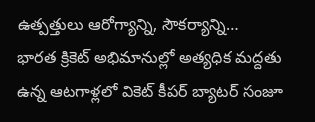ఉత్పత్తులు ఆరోగ్యాన్ని, సౌకర్యాన్ని…
భారత క్రికెట్ అభిమానుల్లో అత్యధిక మద్దతు ఉన్న ఆటగాళ్లలో వికెట్ కీపర్ బ్యాటర్ సంజూ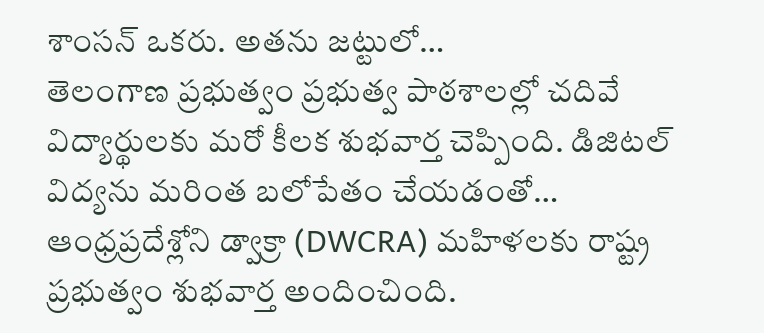శాంసన్ ఒకరు. అతను జట్టులో…
తెలంగాణ ప్రభుత్వం ప్రభుత్వ పాఠశాలల్లో చదివే విద్యార్థులకు మరో కీలక శుభవార్త చెప్పింది. డిజిటల్ విద్యను మరింత బలోపేతం చేయడంతో…
ఆంధ్రప్రదేశ్లోని డ్వాక్రా (DWCRA) మహిళలకు రాష్ట్ర ప్రభుత్వం శుభవార్త అందించింది.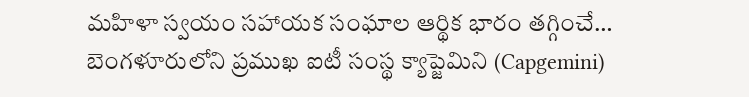మహిళా స్వయం సహాయక సంఘాల ఆర్థిక భారం తగ్గించే…
బెంగళూరులోని ప్రముఖ ఐటీ సంస్థ క్యాప్జెమిని (Capgemini)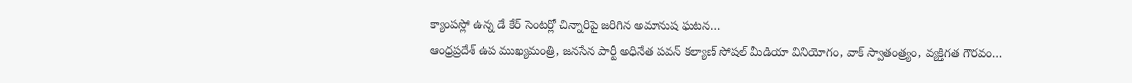క్యాంపస్లో ఉన్న డే కేర్ సెంటర్లో చిన్నారిపై జరిగిన అమానుష ఘటన…
ఆంధ్రప్రదేశ్ ఉప ముఖ్యమంత్రి, జనసేన పార్టీ అధినేత పవన్ కల్యాణ్ సోషల్ మీడియా వినియోగం, వాక్ స్వాతంత్ర్యం, వ్యక్తిగత గౌరవం…